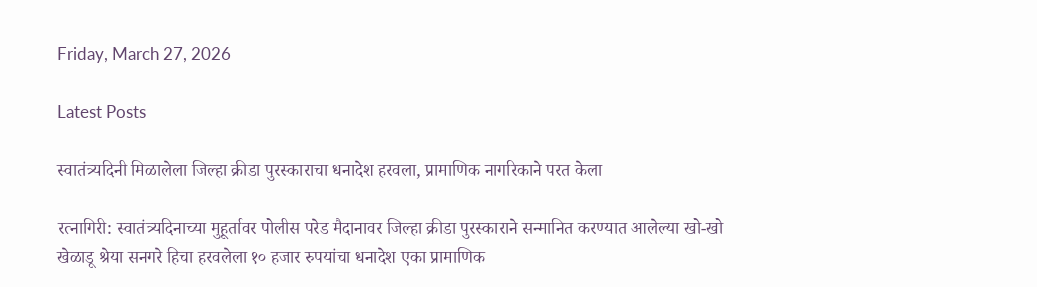Friday, March 27, 2026

Latest Posts

स्वातंत्र्यदिनी मिळालेला जिल्हा क्रीडा पुरस्काराचा धनादेश हरवला, प्रामाणिक नागरिकाने परत केला

रत्नागिरी: स्वातंत्र्यदिनाच्या मुहूर्तावर पोलीस परेड मैदानावर जिल्हा क्रीडा पुरस्काराने सन्मानित करण्यात आलेल्या खो-खो खेळाडू श्रेया सनगरे हिचा हरवलेला १० हजार रुपयांचा धनादेश एका प्रामाणिक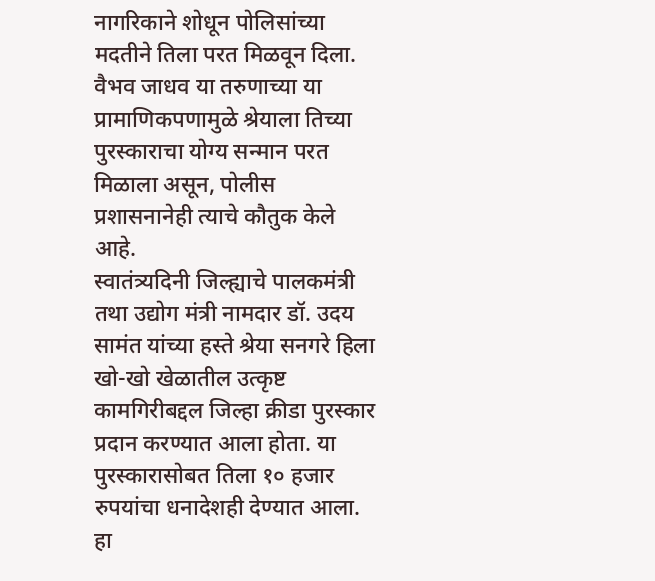नागरिकाने शोधून पोलिसांच्या मदतीने तिला परत मिळवून दिला. वैभव जाधव या तरुणाच्या या प्रामाणिकपणामुळे श्रेयाला तिच्या पुरस्काराचा योग्य सन्मान परत मिळाला असून, पोलीस प्रशासनानेही त्याचे कौतुक केले आहे.
स्वातंत्र्यदिनी जिल्ह्याचे पालकमंत्री तथा उद्योग मंत्री नामदार डॉ. उदय सामंत यांच्या हस्ते श्रेया सनगरे हिला खो-खो खेळातील उत्कृष्ट कामगिरीबद्दल जिल्हा क्रीडा पुरस्कार प्रदान करण्यात आला होता. या पुरस्कारासोबत तिला १० हजार रुपयांचा धनादेशही देण्यात आला. हा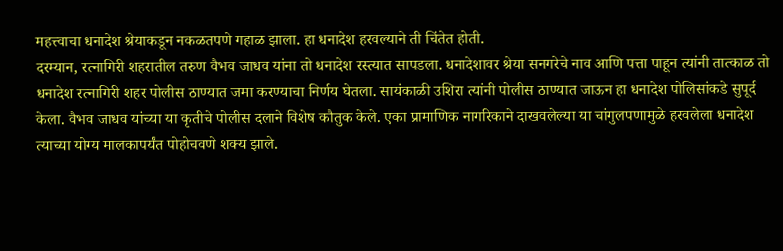महत्त्वाचा धनादेश श्रेयाकडून नकळतपणे गहाळ झाला. हा धनादेश हरवल्याने ती चिंतेत होती.
दरम्यान, रत्नागिरी शहरातील तरुण वैभव जाधव यांना तो धनादेश रस्त्यात सापडला. धनादेशावर श्रेया सनगरेचे नाव आणि पत्ता पाहून त्यांनी तात्काळ तो धनादेश रत्नागिरी शहर पोलीस ठाण्यात जमा करण्याचा निर्णय घेतला. सायंकाळी उशिरा त्यांनी पोलीस ठाण्यात जाऊन हा धनादेश पोलिसांकडे सुपूर्द केला. वैभव जाधव यांच्या या कृतीचे पोलीस दलाने विशेष कौतुक केले. एका प्रामाणिक नागरिकाने दाखवलेल्या या चांगुलपणामुळे हरवलेला धनादेश त्याच्या योग्य मालकापर्यंत पोहोचवणे शक्य झाले.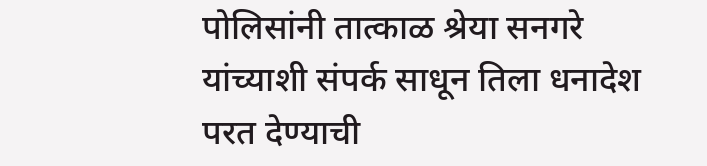पोलिसांनी तात्काळ श्रेया सनगरे यांच्याशी संपर्क साधून तिला धनादेश परत देण्याची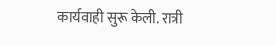कार्यवाही सुरू केली. रात्री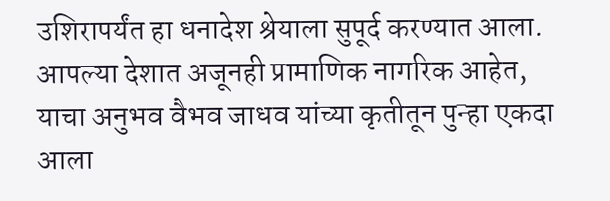उशिरापर्यंत हा धनादेश श्रेयाला सुपूर्द करण्यात आला.
आपल्या देशात अजूनही प्रामाणिक नागरिक आहेत, याचा अनुभव वैभव जाधव यांच्या कृतीतून पुन्हा एकदा आला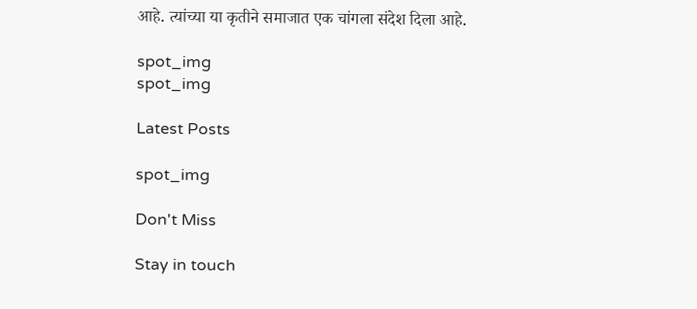आहे. त्यांच्या या कृतीने समाजात एक चांगला संदेश दिला आहे.

spot_img
spot_img

Latest Posts

spot_img

Don't Miss

Stay in touch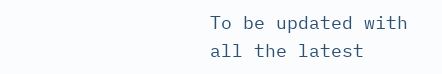To be updated with all the latest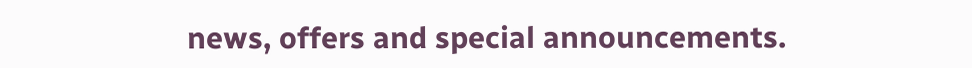news, offers and special announcements.